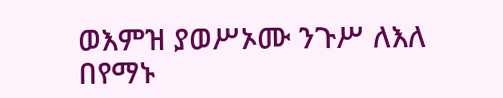ወእምዝ ያወሥኦሙ ንጉሥ ለእለ በየማኑ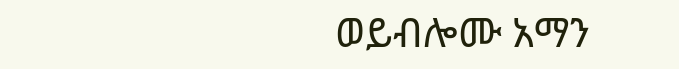ወይብሎሙ አማን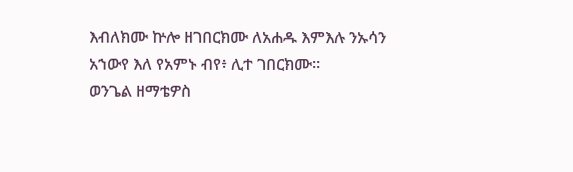እብለክሙ ኵሎ ዘገበርክሙ ለአሐዱ እምእሉ ንኡሳን አኀውየ እለ የአምኑ ብየ፥ ሊተ ገበርክሙ።
ወንጌል ዘማቴዎስ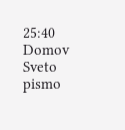25:40
Domov
Sveto pismo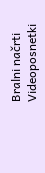Bralni načrti
Videoposnetki